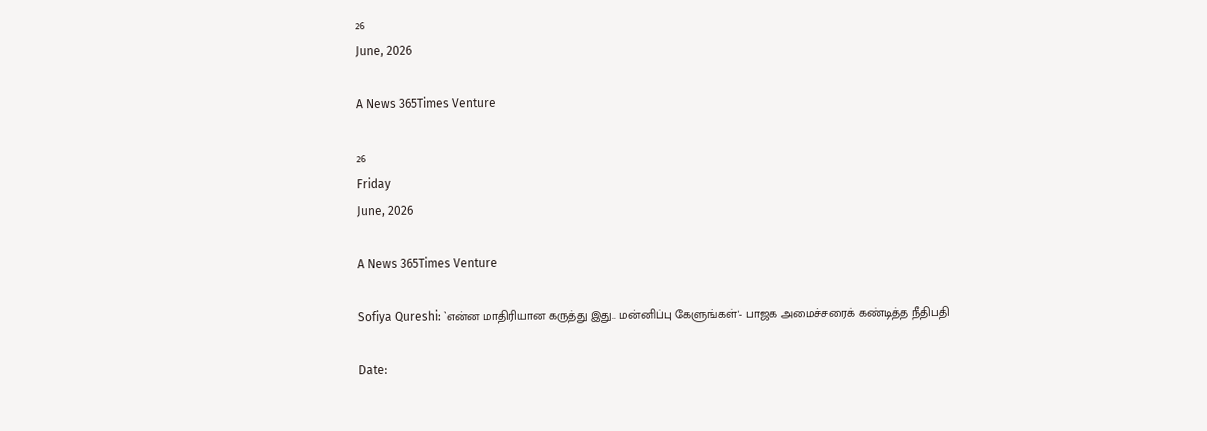26
June, 2026

A News 365Times Venture

26
Friday
June, 2026

A News 365Times Venture

Sofiya Qureshi: `என்ன மாதிரியான கருத்து இது.. மன்னிப்பு கேளுங்கள்'- பாஜக அமைச்சரைக் கண்டித்த நீதிபதி

Date: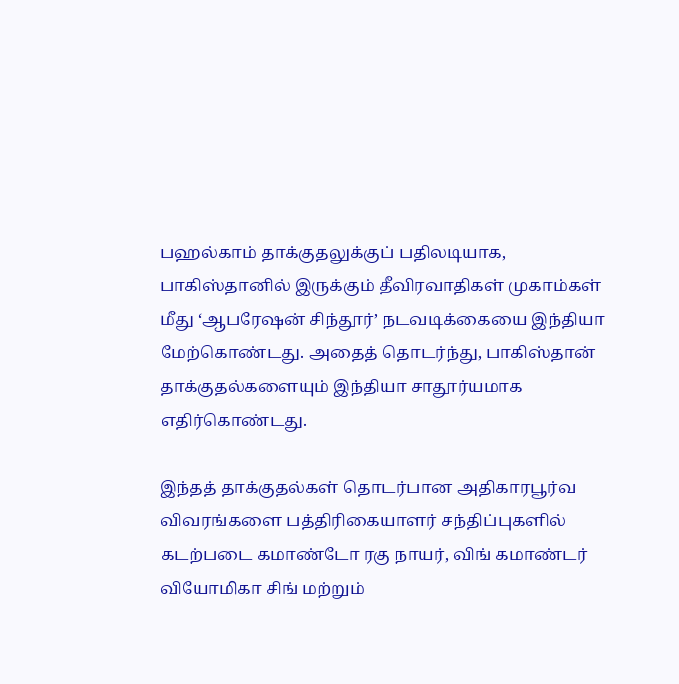பஹல்காம் தாக்குதலுக்குப் பதிலடியாக, பாகிஸ்தானில் இருக்கும் தீவிரவாதிகள் முகாம்கள் மீது ‘ஆபரேஷன் சிந்தூர்’ நடவடிக்கையை இந்தியா மேற்கொண்டது. அதைத் தொடர்ந்து, பாகிஸ்தான் தாக்குதல்களையும் இந்தியா சாதூர்யமாக எதிர்கொண்டது.

இந்தத் தாக்குதல்கள் தொடர்பான அதிகாரபூர்வ விவரங்களை பத்திரிகையாளர் சந்திப்புகளில் கடற்படை கமாண்டோ ரகு நாயர், விங் கமாண்டர் வியோமிகா சிங் மற்றும்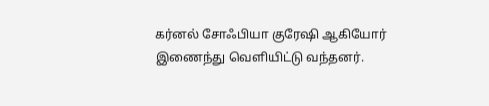கர்னல் சோஃபியா குரேஷி ஆகியோர் இணைந்து வெளியிட்டு வந்தனர்.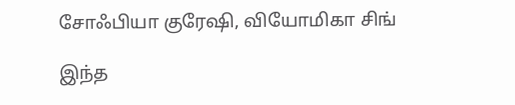சோஃபியா குரேஷி, வியோமிகா சிங்

இந்த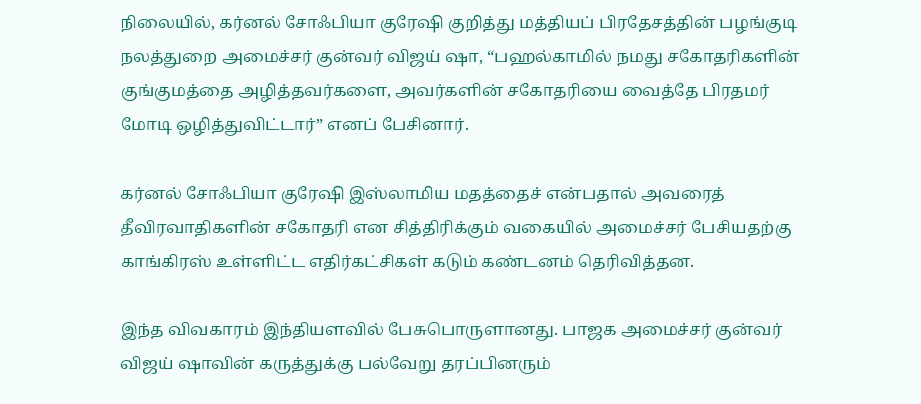நிலையில், கர்னல் சோஃபியா குரேஷி குறித்து மத்தியப் பிரதேசத்தின் பழங்குடி நலத்துறை அமைச்சர் குன்வர் விஜய் ஷா, “பஹல்காமில் நமது சகோதரிகளின் குங்குமத்தை அழித்தவர்களை, அவர்களின் சகோதரியை வைத்தே பிரதமர் மோடி ஒழித்துவிட்டார்” எனப் பேசினார்.

கர்னல் சோஃபியா குரேஷி இஸ்லாமிய மதத்தைச் என்பதால் அவரைத் தீவிரவாதிகளின் சகோதரி என சித்திரிக்கும் வகையில் அமைச்சர் பேசியதற்கு காங்கிரஸ் உள்ளிட்ட எதிர்கட்சிகள் கடும் கண்டனம் தெரிவித்தன.

இந்த விவகாரம் இந்தியளவில் பேசுபொருளானது. பாஜக அமைச்சர் குன்வர் விஜய் ஷாவின் கருத்துக்கு பல்வேறு தரப்பினரும்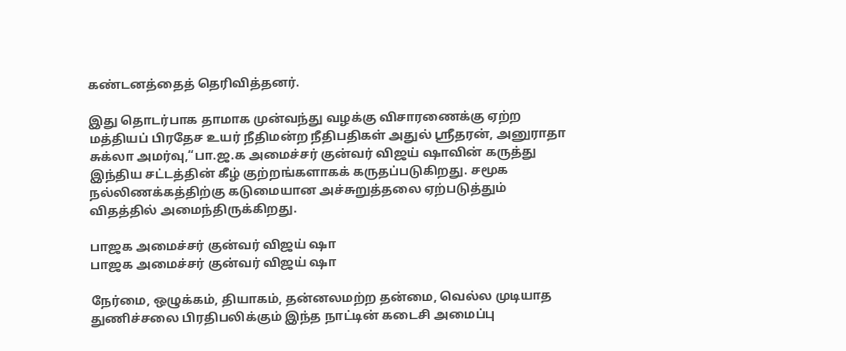கண்டனத்தைத் தெரிவித்தனர்.

இது தொடர்பாக தாமாக முன்வந்து வழக்கு விசாரணைக்கு ஏற்ற மத்தியப் பிரதேச உயர் நீதிமன்ற நீதிபதிகள் அதுல் ஸ்ரீதரன், அனுராதா சுக்லா அமர்வு,“பா.ஜ.க அமைச்சர் குன்வர் விஜய் ஷாவின் கருத்து இந்திய சட்டத்தின் கீழ் குற்றங்களாகக் கருதப்படுகிறது. சமூக நல்லிணக்கத்திற்கு கடுமையான அச்சுறுத்தலை ஏற்படுத்தும் விதத்தில் அமைந்திருக்கிறது.

பாஜக அமைச்சர் குன்வர் விஜய் ஷா
பாஜக அமைச்சர் குன்வர் விஜய் ஷா

நேர்மை, ஒழுக்கம், தியாகம், தன்னலமற்ற தன்மை, வெல்ல முடியாத துணிச்சலை பிரதிபலிக்கும் இந்த நாட்டின் கடைசி அமைப்பு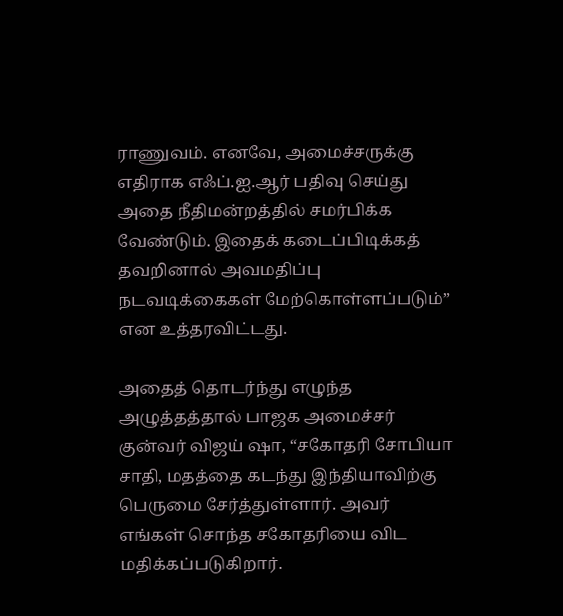ராணுவம். எனவே, அமைச்சருக்கு எதிராக எஃப்.ஐ.ஆர் பதிவு செய்து அதை நீதிமன்றத்தில் சமர்பிக்க வேண்டும். இதைக் கடைப்பிடிக்கத் தவறினால் அவமதிப்பு நடவடிக்கைகள் மேற்கொள்ளப்படும்” என உத்தரவிட்டது.

அதைத் தொடர்ந்து எழுந்த அழுத்தத்தால் பாஜக அமைச்சர் குன்வர் விஜய் ஷா, “சகோதரி சோபியா சாதி, மதத்தை கடந்து இந்தியாவிற்கு பெருமை சேர்த்துள்ளார். அவர் எங்கள் சொந்த சகோதரியை விட மதிக்கப்படுகிறார்.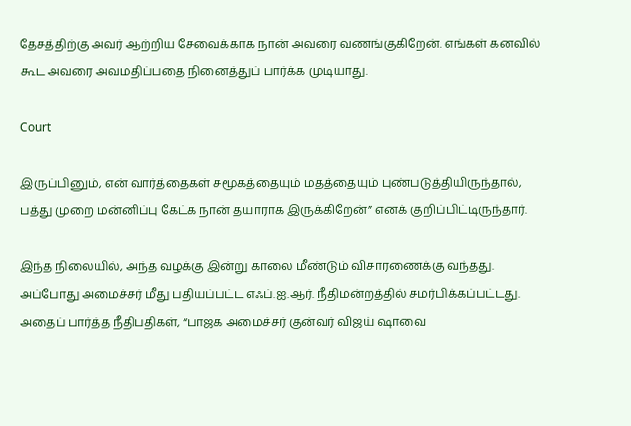தேசத்திற்கு அவர் ஆற்றிய சேவைக்காக நான் அவரை வணங்குகிறேன். எங்கள் கனவில் கூட அவரை அவமதிப்பதை நினைத்துப் பார்க்க முடியாது.

Court

இருப்பினும், என் வார்த்தைகள் சமூகத்தையும் மதத்தையும் புண்படுத்தியிருந்தால், பத்து முறை மன்னிப்பு கேட்க நான் தயாராக இருக்கிறேன்” எனக் குறிப்பிட்டிருந்தார்.

இந்த நிலையில், அந்த வழக்கு இன்று காலை மீண்டும் விசாரணைக்கு வந்தது. அப்போது அமைச்சர் மீது பதியப்பட்ட எஃப்.ஐ.ஆர். நீதிமன்றத்தில் சமர்பிக்கப்பட்டது. அதைப் பார்த்த நீதிபதிகள், “பாஜக அமைச்சர் குன்வர் விஜய் ஷாவை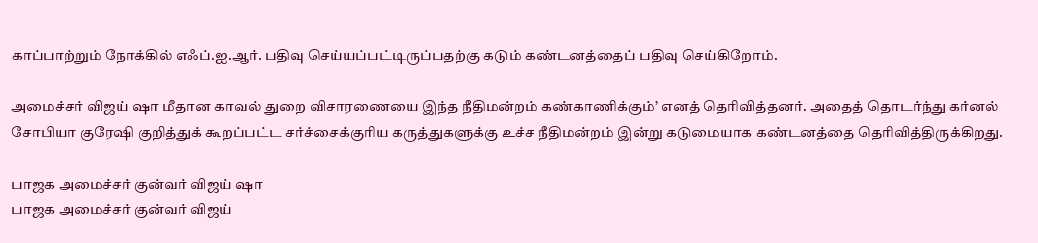காப்பாற்றும் நோக்கில் எஃப்.ஐ.ஆர். பதிவு செய்யப்பட்டிருப்பதற்கு கடும் கண்டனத்தைப் பதிவு செய்கிறோம்.

அமைச்சர் விஜய் ஷா மீதான காவல் துறை விசாரணையை இந்த நீதிமன்றம் கண்காணிக்கும்’ எனத் தெரிவித்தனர். அதைத் தொடர்ந்து கர்னல் சோபியா குரேஷி குறித்துக் கூறப்பட்ட சர்ச்சைக்குரிய கருத்துகளுக்கு உச்ச நீதிமன்றம் இன்று கடுமையாக கண்டனத்தை தெரிவித்திருக்கிறது.

பாஜக அமைச்சர் குன்வர் விஜய் ஷா
பாஜக அமைச்சர் குன்வர் விஜய்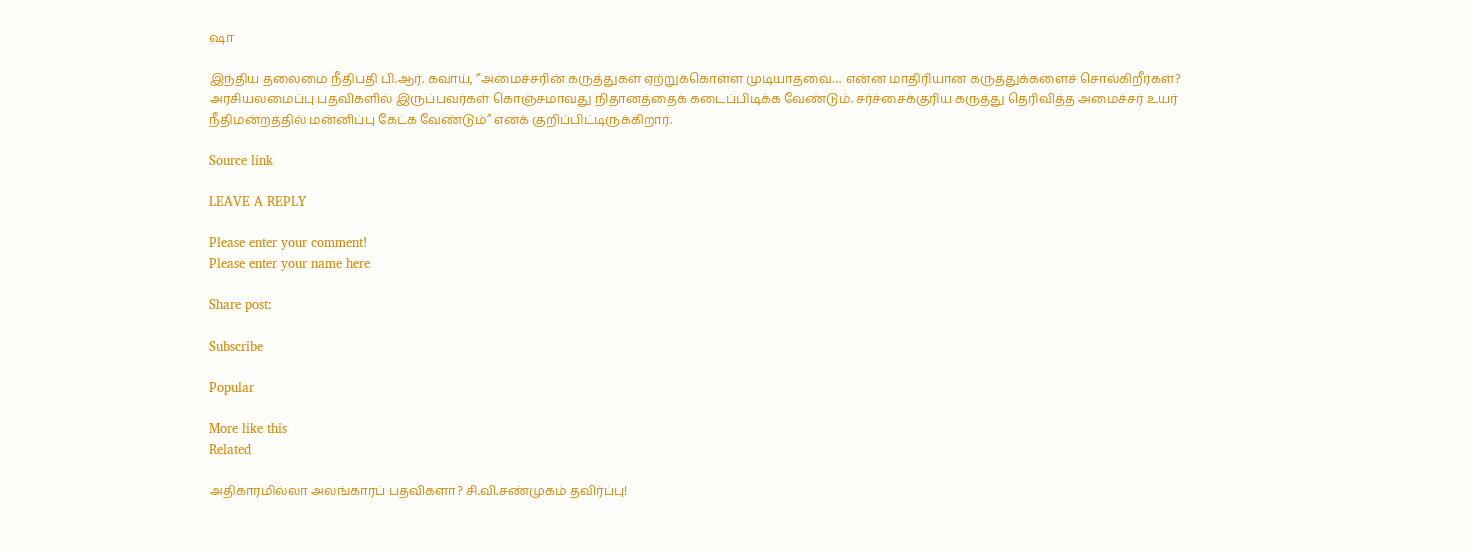ஷா

இந்திய தலைமை நீதிபதி பி.ஆர். கவாய், “அமைச்சரின் கருத்துகள் ஏற்றுக்கொள்ள முடியாதவை… என்ன மாதிரியான கருத்துக்களைச் சொல்கிறீர்கள்? அரசியலமைப்பு பதவிகளில் இருப்பவர்கள் கொஞ்சமாவது நிதானத்தைக் கடைப்பிடிக்க வேண்டும். சர்ச்சைக்குரிய கருத்து தெரிவித்த அமைச்சர் உயர் நீதிமன்றத்தில் மன்னிப்பு கேட்க வேண்டும்” எனக் குறிப்பிட்டிருக்கிறார்.

Source link

LEAVE A REPLY

Please enter your comment!
Please enter your name here

Share post:

Subscribe

Popular

More like this
Related

அதிகாரமில்லா அலங்காரப் பதவிகளா? சி.வி.சண்முகம் தவிர்ப்பு!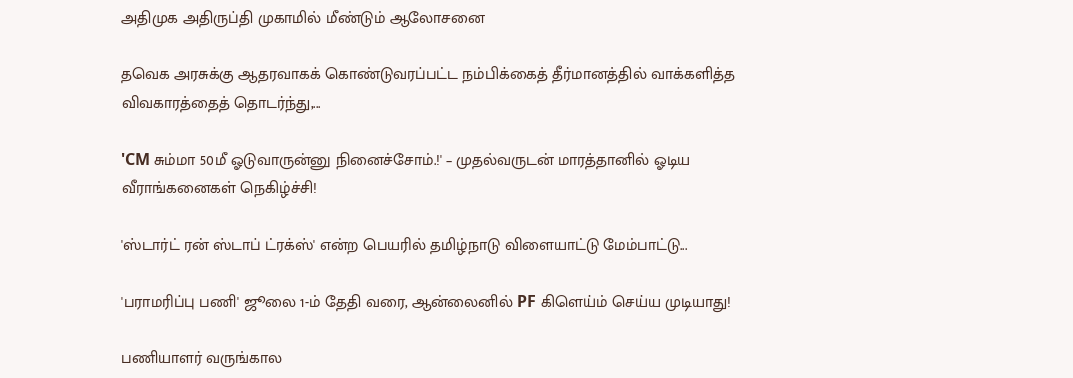அதிமுக அதிருப்தி முகாமில் மீண்டும் ஆலோசனை

தவெக அரசுக்கு ஆதரவாகக் கொண்டுவரப்பட்ட நம்பிக்கைத் தீர்மானத்தில் வாக்களித்த விவகாரத்தைத் தொடர்ந்து,...

'CM சும்மா 50மீ ஓடுவாருன்னு நினைச்சோம்.!' – முதல்வருடன் மாரத்தானில் ஓடிய வீராங்கனைகள் நெகிழ்ச்சி!

'ஸ்டார்ட் ரன் ஸ்டாப் ட்ரக்ஸ்' என்ற பெயரில் தமிழ்நாடு விளையாட்டு மேம்பாட்டு...

'பராமரிப்பு பணி' ஜூலை 1-ம் தேதி வரை, ஆன்லைனில் PF கிளெய்ம் செய்ய முடியாது!

பணியாளர் வருங்கால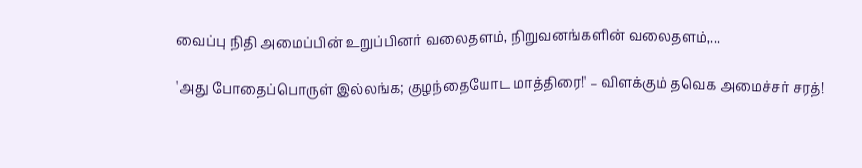வைப்பு நிதி அமைப்பின் உறுப்பினர் வலைதளம், நிறுவனங்களின் வலைதளம்,...

'அது போதைப்பொருள் இல்லங்க; குழந்தையோட மாத்திரை!' – விளக்கும் தவெக அமைச்சர் சரத்!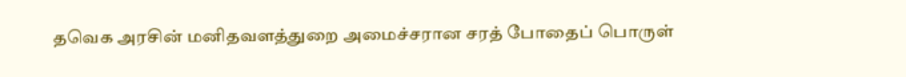தவெக அரசின் மனிதவளத்துறை அமைச்சரான சரத் போதைப் பொருள்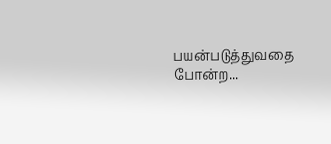பயன்படுத்துவதை போன்ற...